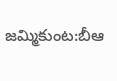జమ్మికుంట:బీఆ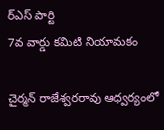ర్ఎస్ పార్టి
7వ వార్డు కమిటి నియామకం

చైర్మన్ రాజేశ్వరరావు ఆధ్వర్యంలో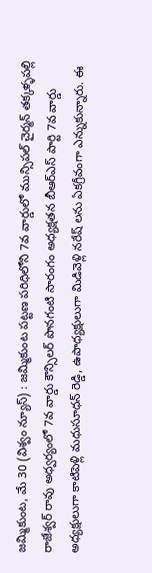జమ్మికుంట, మే 30 (విశ్వం న్యూస్) : జమ్మికుంట పట్టణ పరిధిలోని 7వ వార్డులో మున్సిపల్ చైర్మన్ తక్కళ్ళపల్లి రాజేశ్వర్ రావు అధ్వర్యంలో 7వ వార్డు కౌన్సిలర్ పొనగంటి సారంగం అధ్యక్షతన బీఆర్ఎస్ పార్టి 7వ వార్డు అధ్యక్షులుగా కాటిపెళ్లి మధుసూధన్ రెడ్డి, ఉపాధ్యక్షులుగా మిడివెళ్లి నరేష్ లను ఏకగ్రీవంగా ఎన్నుకున్నారు. ఈ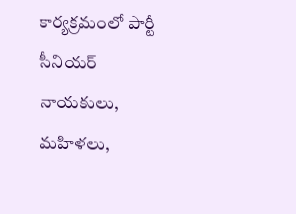కార్యక్రమంలో పార్టీ సీనియర్ నాయకులు, మహిళలు,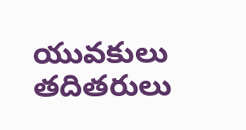యువకులు తదితరులు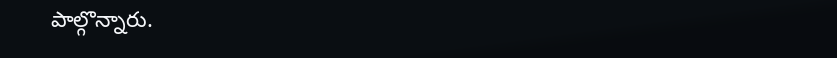పాల్గొన్నారు.